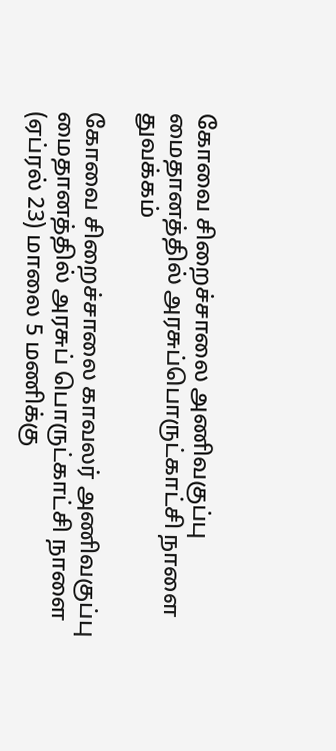கோவை சிறைச்சாலை அணிவகுப்பு மைதானத்தில் அரசுப்பொருட்காட்சி நாளை துவக்கம்

கோவை சிறைச்சாலை காவலர் அணிவகுப்பு மைதானத்தில் அரசுப் பொருட்காட்சி நாளை (ஏப்ரல் 23) மாலை 5 மணிக்கு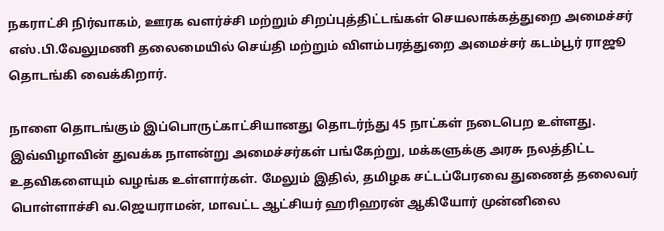நகராட்சி நிர்வாகம், ஊரக வளர்ச்சி மற்றும் சிறப்புத்திட்டங்கள் செயலாக்கத்துறை அமைச்சர் எஸ்.பி.வேலுமணி தலைமையில் செய்தி மற்றும் விளம்பரத்துறை அமைச்சர் கடம்பூர் ராஜூ தொடங்கி வைக்கிறார்.

நாளை தொடங்கும் இப்பொருட்காட்சியானது தொடர்ந்து 45 நாட்கள் நடைபெற உள்ளது. இவ்விழாவின் துவக்க நாளன்று அமைச்சர்கள் பங்கேற்று, மக்களுக்கு அரசு நலத்திட்ட உதவிகளையும் வழங்க உள்ளார்கள். மேலும் இதில், தமிழக சட்டப்பேரவை துணைத் தலைவர் பொள்ளாச்சி வ.ஜெயராமன், மாவட்ட ஆட்சியர் ஹரிஹரன் ஆகியோர் முன்னிலை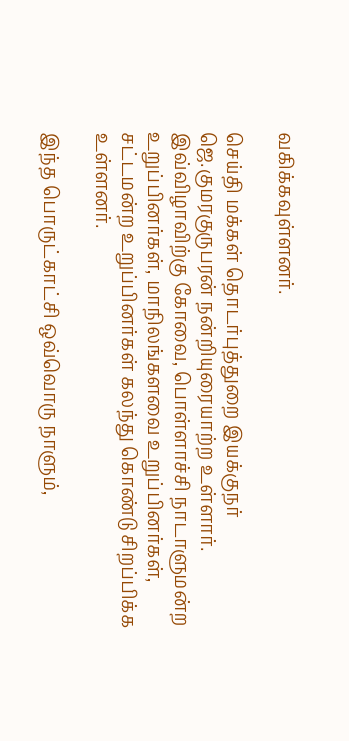வகிக்கவுள்ளனர்.

செய்தி மக்கள் தொடர்புத்துறை இயக்குநர் ஜெ.குமரகுருபரன் நன்றியுரையாற்ற உள்ளார். இவ்விழாவிற்கு கோவை, பொள்ளாச்சி நாடாளுமன்ற உறுப்பினர்கள், மாநிலங்களவை உறுப்பினர்கள், சட்டமன்ற உறுப்பினர்கள் கலந்து கொண்டு சிறப்பிக்க உள்ளனர்.

இந்த பொருட்காட்சி ஒவ்வொரு நாளும்,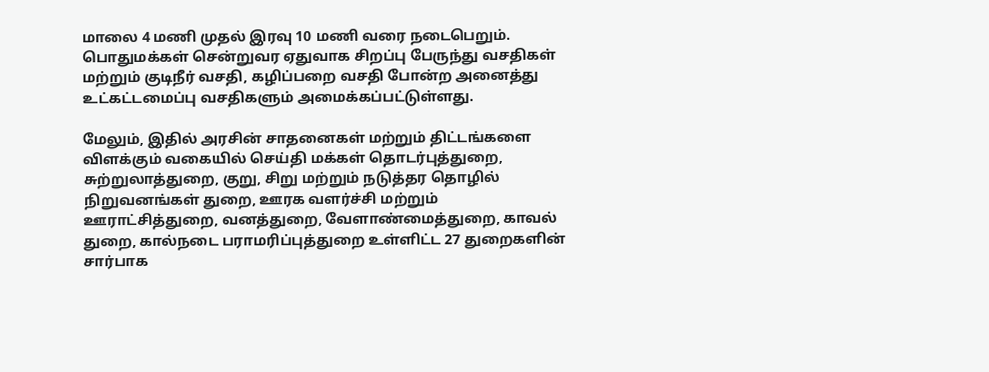மாலை 4 மணி முதல் இரவு 10 மணி வரை நடைபெறும். பொதுமக்கள் சென்றுவர ஏதுவாக சிறப்பு பேருந்து வசதிகள் மற்றும் குடிநீர் வசதி, கழிப்பறை வசதி போன்ற அனைத்து உட்கட்டமைப்பு வசதிகளும் அமைக்கப்பட்டுள்ளது.

மேலும், இதில் அரசின் சாதனைகள் மற்றும் திட்டங்களை விளக்கும் வகையில் செய்தி மக்கள் தொடர்புத்துறை, சுற்றுலாத்துறை, குறு, சிறு மற்றும் நடுத்தர தொழில் நிறுவனங்கள் துறை, ஊரக வளர்ச்சி மற்றும் ஊராட்சித்துறை, வனத்துறை, வேளாண்மைத்துறை, காவல் துறை, கால்நடை பராமரிப்புத்துறை உள்ளிட்ட 27 துறைகளின் சார்பாக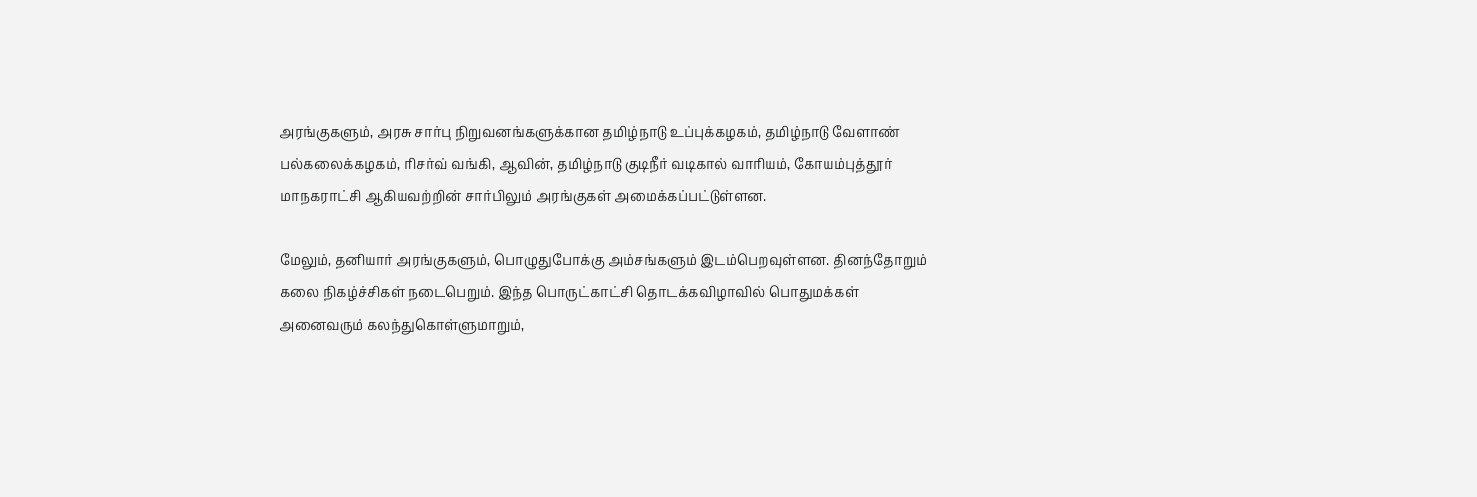அரங்குகளும், அரசு சார்பு நிறுவனங்களுக்கான தமிழ்நாடு உப்புக்கழகம், தமிழ்நாடு வேளாண் பல்கலைக்கழகம், ரிசர்வ் வங்கி, ஆவின், தமிழ்நாடு குடிநீர் வடிகால் வாரியம், கோயம்புத்தூர் மாநகராட்சி ஆகியவற்றின் சார்பிலும் அரங்குகள் அமைக்கப்பட்டுள்ளன.

மேலும், தனியார் அரங்குகளும், பொழுதுபோக்கு அம்சங்களும் இடம்பெறவுள்ளன. தினந்தோறும் கலை நிகழ்ச்சிகள் நடைபெறும். இந்த பொருட்காட்சி தொடக்கவிழாவில் பொதுமக்கள் அனைவரும் கலந்துகொள்ளுமாறும்,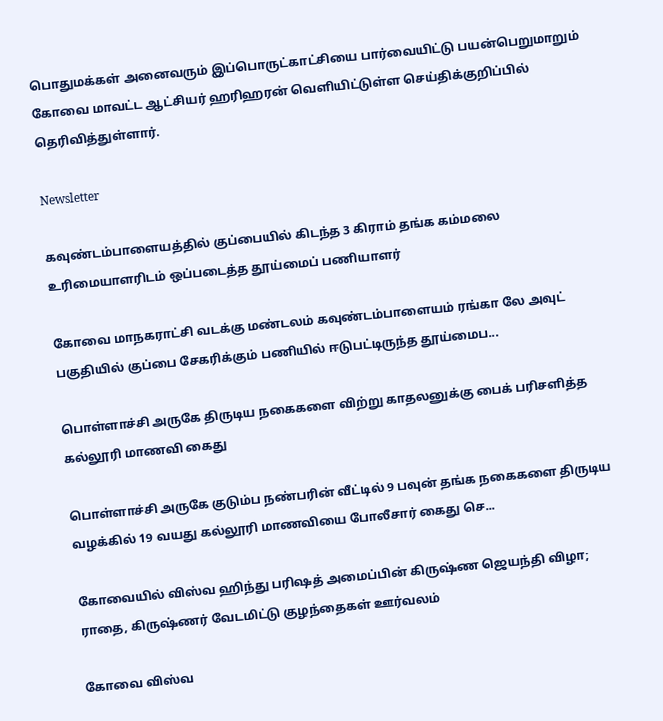பொதுமக்கள் அனைவரும் இப்பொருட்காட்சியை பார்வையிட்டு பயன்பெறுமாறும் கோவை மாவட்ட ஆட்சியர் ஹரிஹரன் வெளியிட்டுள்ள செய்திக்குறிப்பில் தெரிவித்துள்ளார்.

Newsletter

கவுண்டம்பாளையத்தில் குப்பையில் கிடந்த 3 கிராம் தங்க கம்மலை உரிமையாளரிடம் ஒப்படைத்த தூய்மைப் பணியாளர்

கோவை மாநகராட்சி வடக்கு மண்டலம் கவுண்டம்பாளையம் ரங்கா லே அவுட் பகுதியில் குப்பை சேகரிக்கும் பணியில் ஈடுபட்டிருந்த தூய்மைப...

பொள்ளாச்சி அருகே திருடிய நகைகளை விற்று காதலனுக்கு பைக் பரிசளித்த கல்லூரி மாணவி கைது

பொள்ளாச்சி அருகே குடும்ப நண்பரின் வீட்டில் 9 பவுன் தங்க நகைகளை திருடிய வழக்கில் 19 வயது கல்லூரி மாணவியை போலீசார் கைது செ...

கோவையில் விஸ்வ ஹிந்து பரிஷத் அமைப்பின் கிருஷ்ண ஜெயந்தி விழா; ராதை, கிருஷ்ணர் வேடமிட்டு குழந்தைகள் ஊர்வலம்

கோவை விஸ்வ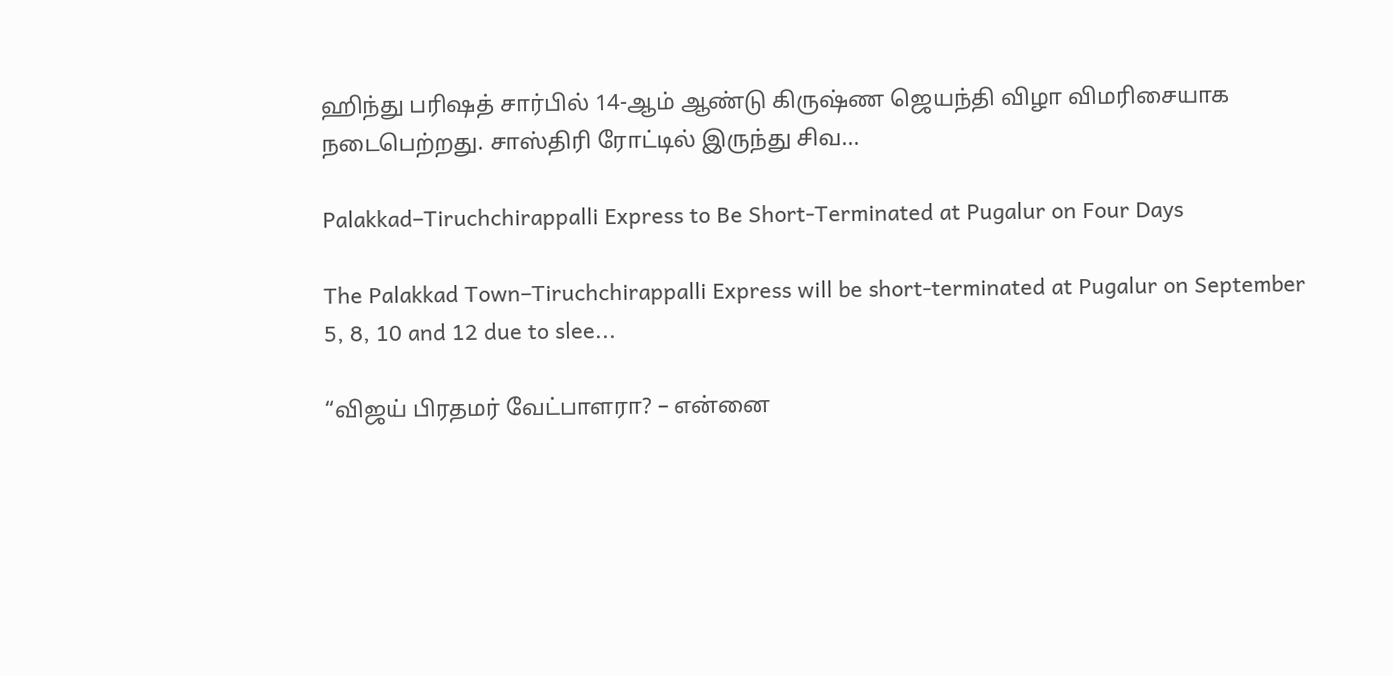ஹிந்து பரிஷத் சார்பில் 14-ஆம் ஆண்டு கிருஷ்ண ஜெயந்தி விழா விமரிசையாக நடைபெற்றது. சாஸ்திரி ரோட்டில் இருந்து சிவ...

Palakkad–Tiruchchirappalli Express to Be Short-Terminated at Pugalur on Four Days

The Palakkad Town–Tiruchchirappalli Express will be short-terminated at Pugalur on September 5, 8, 10 and 12 due to slee...

“விஜய் பிரதமர் வேட்பாளரா? – என்னை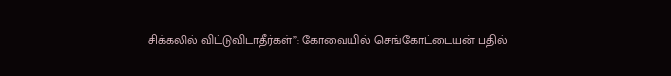சிக்கலில் விட்டுவிடாதீர்கள்”: கோவையில் செங்கோட்டையன் பதில்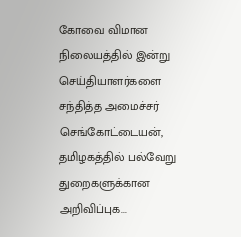கோவை விமான நிலையத்தில் இன்று செய்தியாளர்களை சந்தித்த அமைச்சர் செங்கோட்டையன், தமிழகத்தில் பல்வேறு துறைகளுக்கான அறிவிப்புக...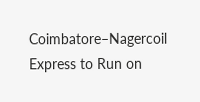Coimbatore–Nagercoil Express to Run on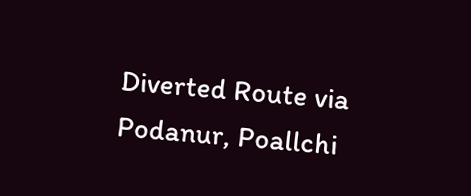Diverted Route via Podanur, Poallchi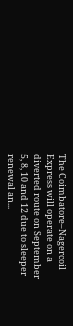The Coimbatore–Nagercoil Express will operate on a diverted route on September 5, 8, 10 and 12 due to sleeper renewal an...